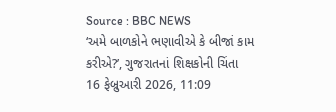Source : BBC NEWS
‘અમે બાળકોને ભણાવીએ કે બીજાં કામ કરીએ?’, ગુજરાતનાં શિક્ષકોની ચિંતા
16 ફેબ્રુઆરી 2026, 11:09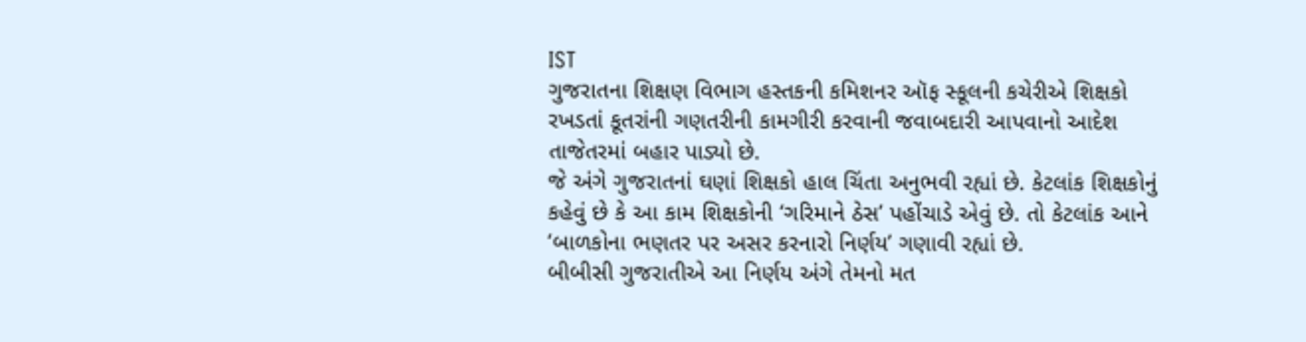IST
ગુજરાતના શિક્ષણ વિભાગ હસ્તકની કમિશનર ઑફ સ્કૂલની કચેરીએ શિક્ષકો રખડતાં કૂતરાંની ગણતરીની કામગીરી કરવાની જવાબદારી આપવાનો આદેશ તાજેતરમાં બહાર પાડ્યો છે.
જે અંગે ગુજરાતનાં ઘણાં શિક્ષકો હાલ ચિંતા અનુભવી રહ્યાં છે. કેટલાંક શિક્ષકોનું કહેવું છે કે આ કામ શિક્ષકોની ‘ગરિમાને ઠેસ’ પહોંચાડે એવું છે. તો કેટલાંક આને ‘બાળકોના ભણતર પર અસર કરનારો નિર્ણય’ ગણાવી રહ્યાં છે.
બીબીસી ગુજરાતીએ આ નિર્ણય અંગે તેમનો મત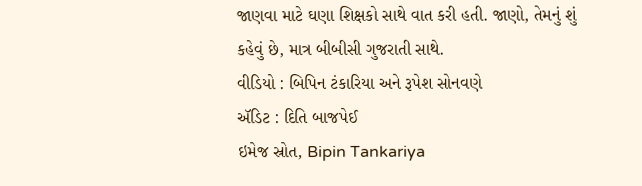જાણવા માટે ઘણા શિક્ષકો સાથે વાત કરી હતી. જાણો, તેમનું શું કહેવું છે, માત્ર બીબીસી ગુજરાતી સાથે.
વીડિયો : બિપિન ટંકારિયા અને રૂપેશ સોનવણે
ઍડિટ : દિતિ બાજપેઈ
ઇમેજ સ્રોત, Bipin Tankariya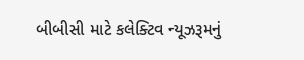બીબીસી માટે કલેક્ટિવ ન્યૂઝરૂમનું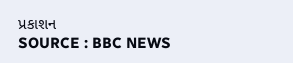પ્રકાશન
SOURCE : BBC NEWS